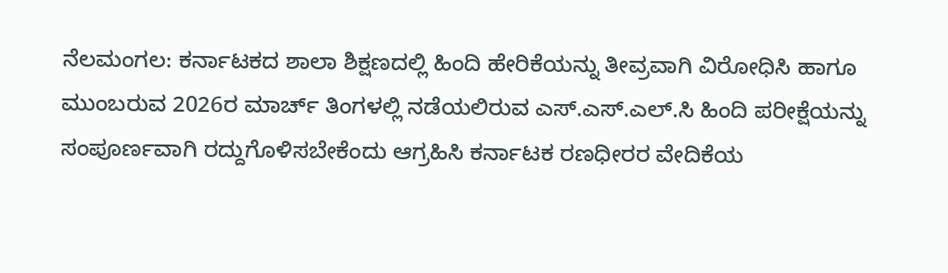ನೆಲಮಂಗಲ: ಕರ್ನಾಟಕದ ಶಾಲಾ ಶಿಕ್ಷಣದಲ್ಲಿ ಹಿಂದಿ ಹೇರಿಕೆಯನ್ನು ತೀವ್ರವಾಗಿ ವಿರೋಧಿಸಿ ಹಾಗೂ ಮುಂಬರುವ 2026ರ ಮಾರ್ಚ್ ತಿಂಗಳಲ್ಲಿ ನಡೆಯಲಿರುವ ಎಸ್.ಎಸ್.ಎಲ್.ಸಿ ಹಿಂದಿ ಪರೀಕ್ಷೆಯನ್ನು ಸಂಪೂರ್ಣವಾಗಿ ರದ್ದುಗೊಳಿಸಬೇಕೆಂದು ಆಗ್ರಹಿಸಿ ಕರ್ನಾಟಕ ರಣಧೀರರ ವೇದಿಕೆಯ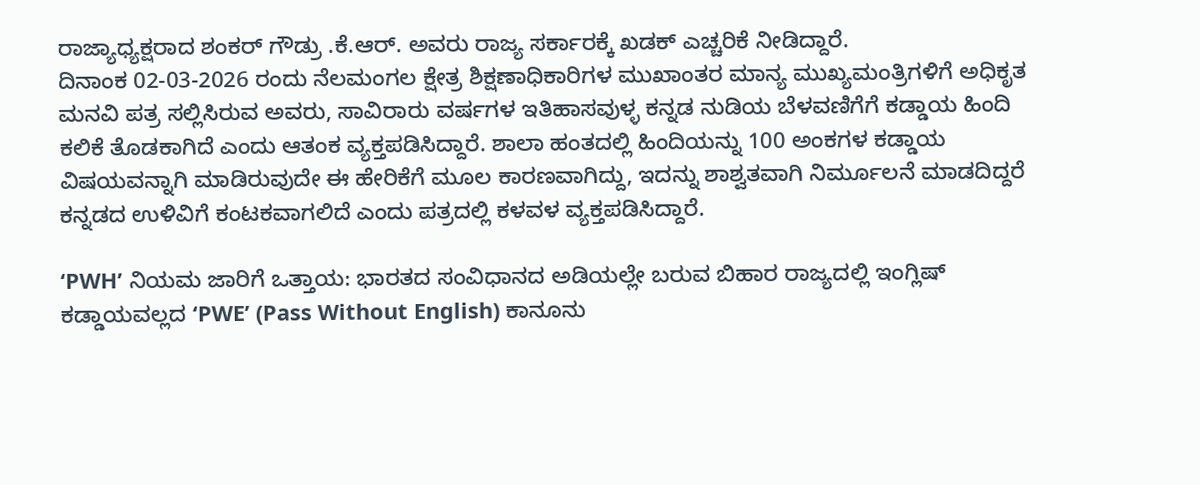ರಾಜ್ಯಾಧ್ಯಕ್ಷರಾದ ಶಂಕರ್ ಗೌಡ್ರು .ಕೆ.ಆರ್. ಅವರು ರಾಜ್ಯ ಸರ್ಕಾರಕ್ಕೆ ಖಡಕ್ ಎಚ್ಚರಿಕೆ ನೀಡಿದ್ದಾರೆ.
ದಿನಾಂಕ 02-03-2026 ರಂದು ನೆಲಮಂಗಲ ಕ್ಷೇತ್ರ ಶಿಕ್ಷಣಾಧಿಕಾರಿಗಳ ಮುಖಾಂತರ ಮಾನ್ಯ ಮುಖ್ಯಮಂತ್ರಿಗಳಿಗೆ ಅಧಿಕೃತ ಮನವಿ ಪತ್ರ ಸಲ್ಲಿಸಿರುವ ಅವರು, ಸಾವಿರಾರು ವರ್ಷಗಳ ಇತಿಹಾಸವುಳ್ಳ ಕನ್ನಡ ನುಡಿಯ ಬೆಳವಣಿಗೆಗೆ ಕಡ್ಡಾಯ ಹಿಂದಿ ಕಲಿಕೆ ತೊಡಕಾಗಿದೆ ಎಂದು ಆತಂಕ ವ್ಯಕ್ತಪಡಿಸಿದ್ದಾರೆ. ಶಾಲಾ ಹಂತದಲ್ಲಿ ಹಿಂದಿಯನ್ನು 100 ಅಂಕಗಳ ಕಡ್ಡಾಯ ವಿಷಯವನ್ನಾಗಿ ಮಾಡಿರುವುದೇ ಈ ಹೇರಿಕೆಗೆ ಮೂಲ ಕಾರಣವಾಗಿದ್ದು, ಇದನ್ನು ಶಾಶ್ವತವಾಗಿ ನಿರ್ಮೂಲನೆ ಮಾಡದಿದ್ದರೆ ಕನ್ನಡದ ಉಳಿವಿಗೆ ಕಂಟಕವಾಗಲಿದೆ ಎಂದು ಪತ್ರದಲ್ಲಿ ಕಳವಳ ವ್ಯಕ್ತಪಡಿಸಿದ್ದಾರೆ.

‘PWH’ ನಿಯಮ ಜಾರಿಗೆ ಒತ್ತಾಯ: ಭಾರತದ ಸಂವಿಧಾನದ ಅಡಿಯಲ್ಲೇ ಬರುವ ಬಿಹಾರ ರಾಜ್ಯದಲ್ಲಿ ಇಂಗ್ಲಿಷ್ ಕಡ್ಡಾಯವಲ್ಲದ ‘PWE’ (Pass Without English) ಕಾನೂನು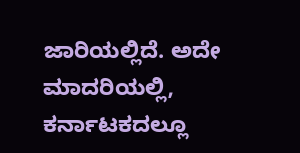ಜಾರಿಯಲ್ಲಿದೆ. ಅದೇ ಮಾದರಿಯಲ್ಲಿ, ಕರ್ನಾಟಕದಲ್ಲೂ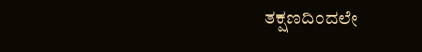ತಕ್ಷಣದಿಂದಲೇ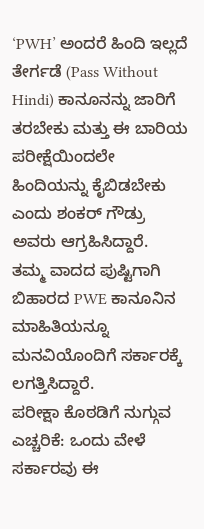‘PWH’ ಅಂದರೆ ಹಿಂದಿ ಇಲ್ಲದೆ ತೇರ್ಗಡೆ (Pass Without Hindi) ಕಾನೂನನ್ನು ಜಾರಿಗೆ ತರಬೇಕು ಮತ್ತು ಈ ಬಾರಿಯ ಪರೀಕ್ಷೆಯಿಂದಲೇ ಹಿಂದಿಯನ್ನು ಕೈಬಿಡಬೇಕು ಎಂದು ಶಂಕರ್ ಗೌಡ್ರು ಅವರು ಆಗ್ರಹಿಸಿದ್ದಾರೆ.
ತಮ್ಮ ವಾದದ ಪುಷ್ಟಿಗಾಗಿ ಬಿಹಾರದ PWE ಕಾನೂನಿನ ಮಾಹಿತಿಯನ್ನೂ ಮನವಿಯೊಂದಿಗೆ ಸರ್ಕಾರಕ್ಕೆ ಲಗತ್ತಿಸಿದ್ದಾರೆ.
ಪರೀಕ್ಷಾ ಕೊಠಡಿಗೆ ನುಗ್ಗುವ ಎಚ್ಚರಿಕೆ: ಒಂದು ವೇಳೆ ಸರ್ಕಾರವು ಈ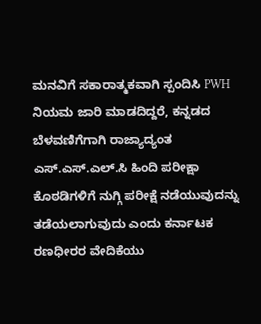ಮನವಿಗೆ ಸಕಾರಾತ್ಮಕವಾಗಿ ಸ್ಪಂದಿಸಿ PWH ನಿಯಮ ಜಾರಿ ಮಾಡದಿದ್ದರೆ, ಕನ್ನಡದ ಬೆಳವಣಿಗೆಗಾಗಿ ರಾಜ್ಯಾದ್ಯಂತ ಎಸ್.ಎಸ್.ಎಲ್.ಸಿ ಹಿಂದಿ ಪರೀಕ್ಷಾ ಕೊಠಡಿಗಳಿಗೆ ನುಗ್ಗಿ ಪರೀಕ್ಷೆ ನಡೆಯುವುದನ್ನು ತಡೆಯಲಾಗುವುದು ಎಂದು ಕರ್ನಾಟಕ ರಣಧೀರರ ವೇದಿಕೆಯು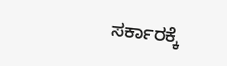ಸರ್ಕಾರಕ್ಕೆ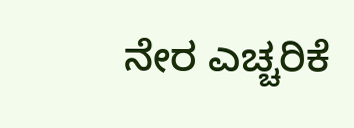ನೇರ ಎಚ್ಚರಿಕೆ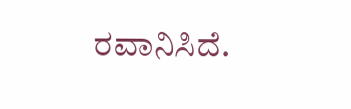ರವಾನಿಸಿದೆ.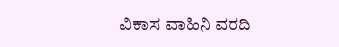ವಿಕಾಸ ವಾಹಿನಿ ವರದಿ